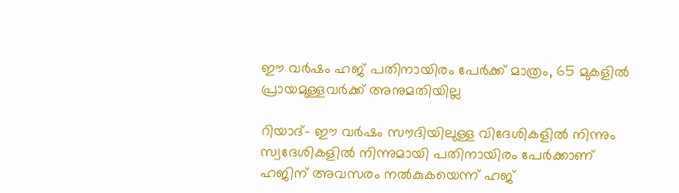ഈ വര്‍ഷം ഹജ് പതിനായിരം പേര്‍ക്ക് മാത്രം, 65 മുകളില്‍ പ്രായമുള്ളവര്‍ക്ക് അനുമതിയില്ല

റിയാദ്- ഈ വര്‍ഷം സൗദിയിലുള്ള വിദേശികളില്‍ നിന്നും സ്വദേശികളില്‍ നിന്നുമായി പതിനായിരം പേര്‍ക്കാണ് ഹജിന് അവസരം നല്‍കുകയെന്ന് ഹജ്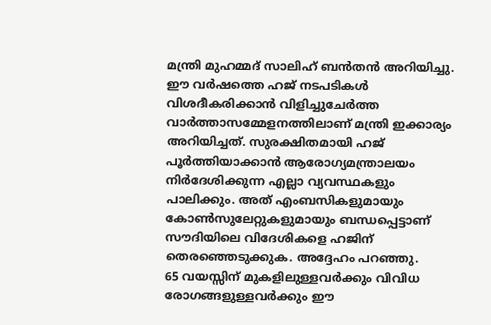മന്ത്രി മുഹമ്മദ് സാലിഹ് ബന്‍തന്‍ അറിയിച്ചു. ഈ വര്‍ഷത്തെ ഹജ് നടപടികള്‍ വിശദീകരിക്കാന്‍ വിളിച്ചുചേര്‍ത്ത വാര്‍ത്താസമ്മേളനത്തിലാണ് മന്ത്രി ഇക്കാര്യം അറിയിച്ചത്. സുരക്ഷിതമായി ഹജ് പൂര്‍ത്തിയാക്കാന്‍ ആരോഗ്യമന്ത്രാലയം നിര്‍ദേശിക്കുന്ന എല്ലാ വ്യവസ്ഥകളും പാലിക്കും. അത് എംബസികളുമായും കോണ്‍സുലേറ്റുകളുമായും ബന്ധപ്പെട്ടാണ് സൗദിയിലെ വിദേശികളെ ഹജിന് തെരഞ്ഞെടുക്കുക. അദ്ദേഹം പറഞ്ഞു.
65 വയസ്സിന് മുകളിലുള്ളവര്‍ക്കും വിവിധ രോഗങ്ങളുള്ളവര്‍ക്കും ഈ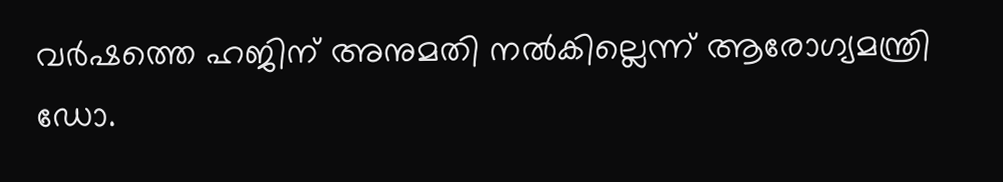വര്‍ഷത്തെ ഹജിന് അനുമതി നല്‍കില്ലെന്ന് ആരോഗ്യമന്ത്രി ഡോ.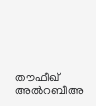തൗഫീഖ് അല്‍റബീഅ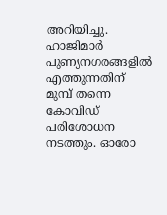അറിയിച്ചു. ഹാജിമാര്‍ പുണ്യനഗരങ്ങളില്‍ എത്തുന്നതിന് മുമ്പ് തന്നെ കോവിഡ് പരിശോധന നടത്തും. ഓരോ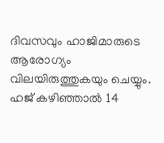ദിവസവും ഹാജിമാരുടെ ആരോഗ്യം വിലയിരുത്തുകയും ചെയ്യും. ഹജ് കഴിഞ്ഞാല്‍ 14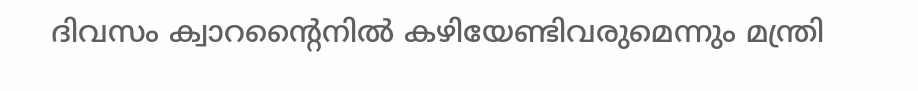ദിവസം ക്വാറന്റൈനില്‍ കഴിയേണ്ടിവരുമെന്നും മന്ത്രി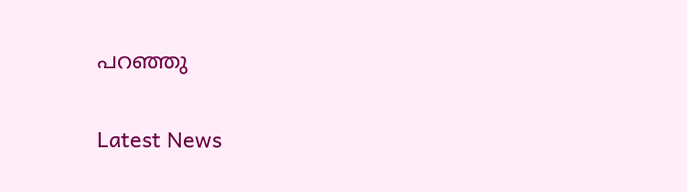പറഞ്ഞു

Latest News